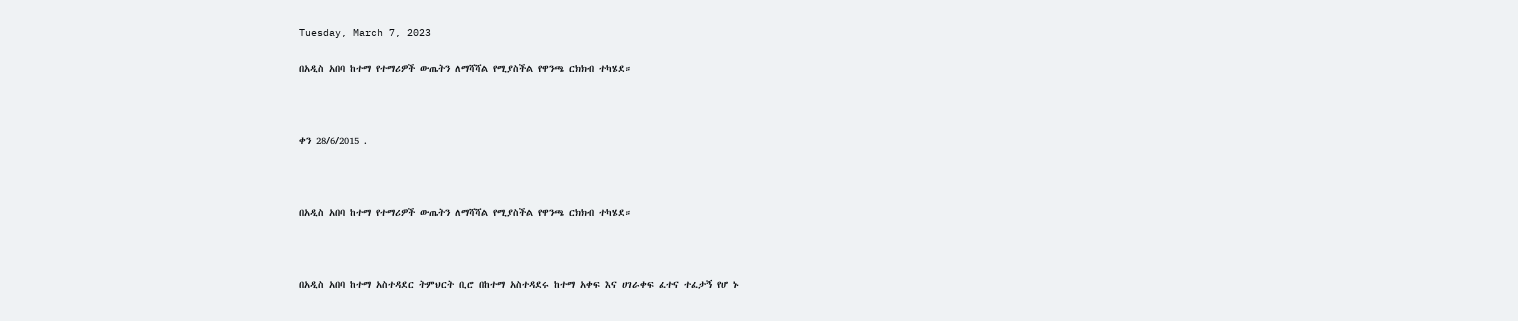Tuesday, March 7, 2023

በአዲስ አበባ ከተማ የተማሪዎች ውጤትን ለማሻሻል የሚያስችል የዋንጫ ርክክብ ተካሄደ።



ቀን 28/6/2015 .



በአዲስ አበባ ከተማ የተማሪዎች ውጤትን ለማሻሻል የሚያስችል የዋንጫ ርክክብ ተካሄደ።



በአዲስ አበባ ከተማ አስተዳደር ትምህርት ቢሮ በከተማ አስተዳደሩ ከተማ አቀፍ እና ሀገራቀፍ ፈተና ተፈታኝ የሆ ኑ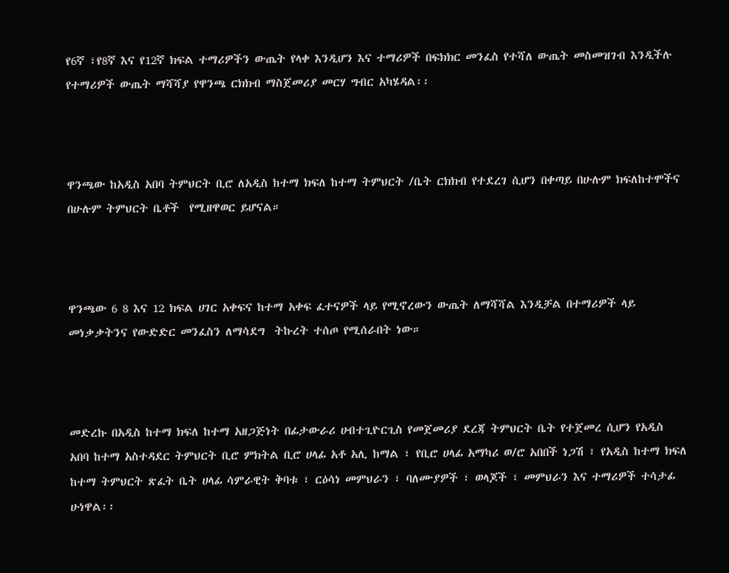የ6ኛ ፣የ8ኛ እና የ12ኛ ክፍል ተማሪዎችን ውጤት የላቀ እንዲሆን እና ተማሪዎች በፍክክር መንፈስ የተሻለ ውጤት መስመዝገብ እንዲችሉ የተማሪዎች ውጤት ማሻሻያ የዋንጫ ርክክብ ማስጀመሪያ መርሃ ግብር አካሄዳል፡፡



ዋንጫው ከአዲስ አበባ ትምህርት ቢሮ ለአዲስ ከተማ ክፍለ ከተማ ትምህርት /ቤት ርክክብ የተደረገ ሲሆን በቀጣይ በሁሉም ክፍለከተሞችና በሁሉም ትምህርት ቤቶች  የሚዘዋወር ይሆናል።



ዋንጫው 6 8 እና 12 ክፍል ሀገር አቀፍና ከተማ አቀፍ ፈተናዎች ላይ የሚኖረውን ውጤት ለማሻሻል እንዲቻል በተማሪዎች ላይ መነቃቃትንና የውድድር መንፈስን ለማሳደግ  ትኩረት ተሰጦ የሚሰራበት ነው።



መድረኩ በአዲስ ከተማ ክፍለ ከተማ አዘጋጅነት በፊታውራሪ ሀብተጊዮርጊስ የመጀመሪያ ደረጃ ትምህርት ቤት የተጀመረ ሲሆን የአዲስ አበባ ከተማ አስተዳደር ትምህርት ቢሮ ምክትል ቢሮ ሀላፊ አቶ አሊ ከማል ፣ የቢሮ ሀላፊ አማካሪ ወ/ሮ አበበች ነጋሽ ፣ የአዲስ ከተማ ክፍለ ከተማ ትምህርት ጽፈት ቤት ሀላፊ ሳምራዊት ቅባቱ ፣ ርዕሳነ መምህራን ፣ ባለሙያዎች ፣ ወላጆች ፣ መምህራን እና ተማሪዎች ተሳታፊ ሁነዋል፡፡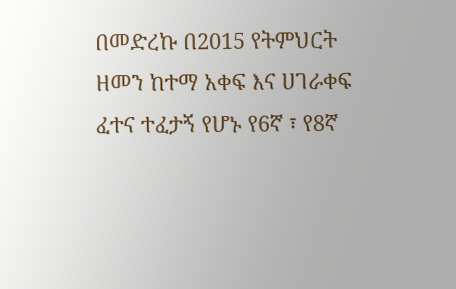በመድረኩ በ2015 የትምህርት ዘመን ከተማ አቀፍ እና ሀገራቀፍ ፈተና ተፈታኝ የሆኑ የ6ኛ ፣ የ8ኛ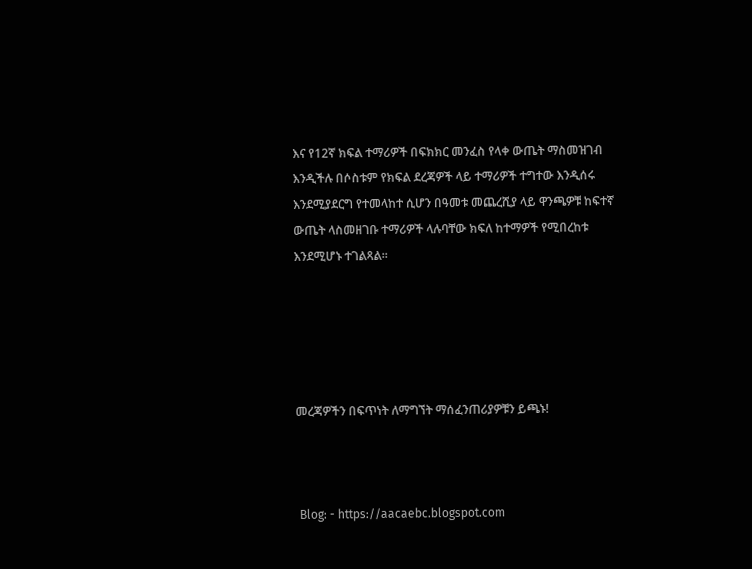እና የ12ኛ ክፍል ተማሪዎች በፍክክር መንፈስ የላቀ ውጤት ማስመዝገብ እንዲችሉ በሶስቱም የክፍል ደረጃዎች ላይ ተማሪዎች ተግተው እንዲሰሩ እንደሚያደርግ የተመላከተ ሲሆን በዓመቱ መጨረሺያ ላይ ዋንጫዎቹ ከፍተኛ ውጤት ላስመዘገቡ ተማሪዎች ላሉባቸው ክፍለ ከተማዎች የሚበረከቱ እንደሚሆኑ ተገልጻል፡፡





መረጃዎችን በፍጥነት ለማግኘት ማሰፈንጠሪያዎቹን ይጫኑ!



 Blog: - https://aacaebc.blogspot.com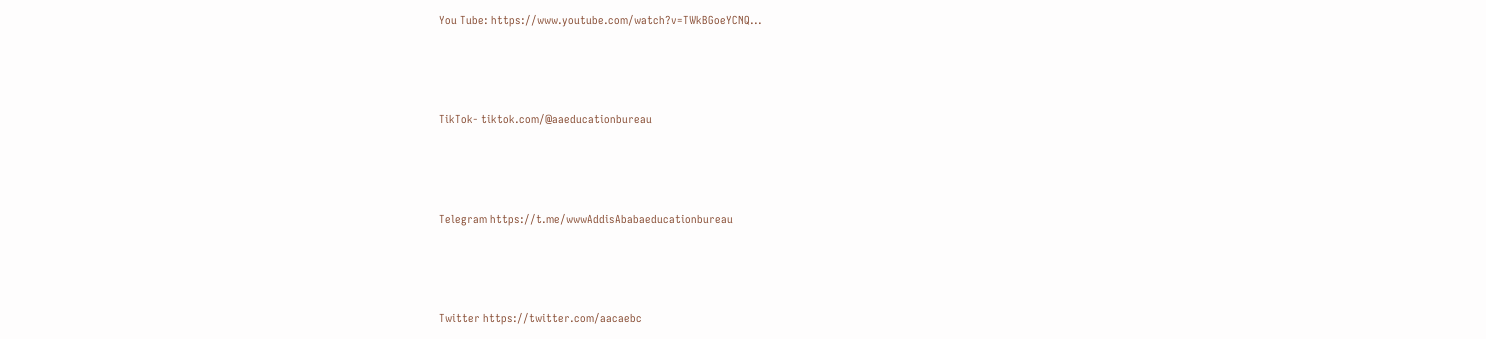You Tube: https://www.youtube.com/watch?v=TWkBGoeYCNQ...



TikTok- tiktok.com/@aaeducationbureau



Telegram https://t.me/wwwAddisAbabaeducationbureau



Twitter https://twitter.com/aacaebc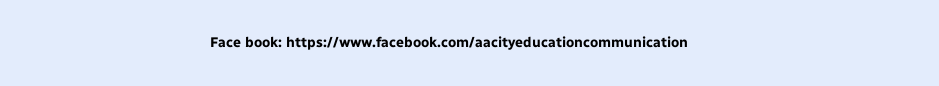Face book: https://www.facebook.com/aacityeducationcommunication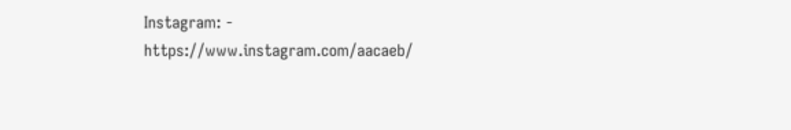Instagram: - https://www.instagram.com/aacaeb/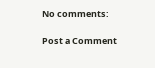No comments:

Post a Comment